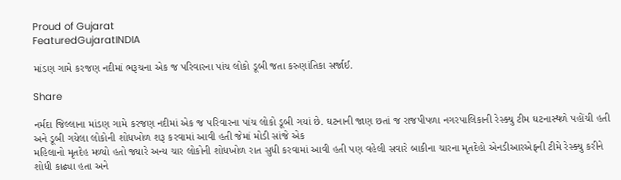Proud of Gujarat
FeaturedGujaratINDIA

માંડણ ગામે કરજણ નદીમાં ભરૂચના એક જ પરિવારના પાંચ લોકો ડૂબી જતા કરુણાંતિકા સર્જાઈ.

Share

નર્મદા જિલ્લાના માંડણ ગામે કરજણ નદીમાં એક જ પરિવારના પાંચ લોકો ડૂબી ગયાં છે. ઘટનાની જાણ છતાં જ રાજપીપળા નગરપાલિકાની રેસ્ક્યુ ટીમ ઘટનાસ્થળે પહોંચી હતી અને ડૂબી ગયેલા લોકોની શોધખોળ શરૂ કરવામાં આવી હતી જેમાં મોડી સાંજે એક
મહિલાનો મૃતદેહ મળ્યો હતો જ્યારે અન્ય ચાર લોકોની શોધખોળ રાત સુધી કરવામાં આવી હતી પણ વહેલી સવારે બાકીના ચારના મૃતદેહો એનડીઆરએફની ટીમે રેસ્ક્યુ કરીને શોધી કાઢ્યા હતા અને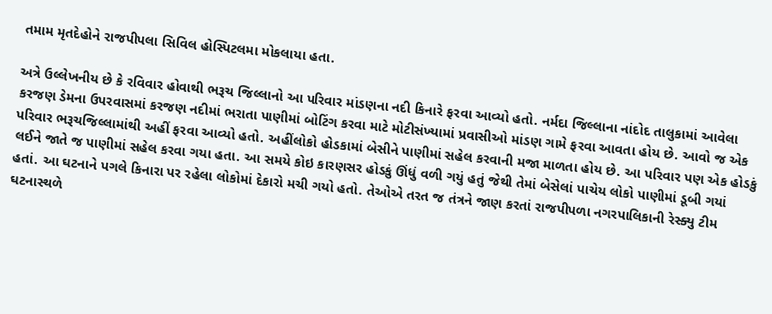તમામ મૃતદેહોને રાજપીપલા સિવિલ હોસ્પિટલમા મોકલાયા હતા.

અત્રે ઉલ્લેખનીય છે કે રવિવાર હોવાથી ભરૂચ જિલ્લાનો આ પરિવાર માંડણના નદી કિનારે ફરવા આવ્યો હતો. નર્મદા જિલ્લાના નાંદોદ તાલુકામાં આવેલા કરજણ ડેમના ઉપરવાસમાં કરજણ નદીમાં ભરાતા પાણીમાં બોટિંગ કરવા માટે મોટીસંખ્યામાં પ્રવાસીઓ માંડણ ગામે ફરવા આવતા હોય છે. આવો જ એક પરિવાર ભરૂચજિલ્લામાંથી અહીં ફરવા આવ્યો હતો. અહીંલોકો હોડકામાં બેસીને પાણીમાં સહેલ કરવાની મજા માળતા હોય છે. આ પરિવાર પણ એક હોડકું લઈને જાતે જ પાણીમાં સહેલ કરવા ગયા હતા. આ સમયે કોઇ કારણસર હોડકું ઊંધું વળી ગયું હતું જેથી તેમાં બેસેલાં પાચેય લોકો પાણીમાં ડૂબી ગયાં હતાં. આ ઘટનાને પગલે કિનારા પર રહેલા લોકોમાં દેકારો મચી ગયો હતો. તેઓએ તરત જ તંત્રને જાણ કરતાં રાજપીપળા નગરપાલિકાની રેસ્ક્યુ ટીમ ઘટનાસ્થળે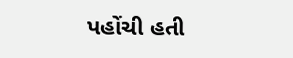પહોંચી હતી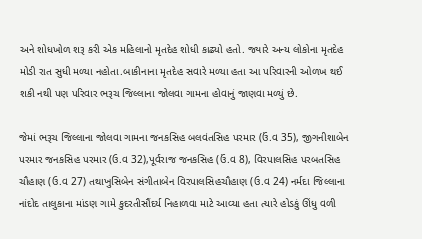અને શોધખોળ શરૂ કરી એક મહિલાનો મૃતદેહ શોધી કાઢ્યો હતો. જ્યારે અન્ય લોકોના મૃતદેહ મોડી રાત સુધી મળ્યા નહોતા.બાકીનાના મૃતદેહ સવારે મળ્યા હતા આ પરિવારની ઓળખ થઈ શકી નથી પણ પરિવાર ભરૂચ જિલ્લાના જોલવા ગામના હોવાનું જાણવા મળ્યું છે.

જેમાં ભરૂચ જિલ્લાના જોલવા ગામના જનકસિહ બલવંતસિહ પરમાર (ઉં.વ 35), જીગનીશાબેન પરમાર જનકસિહ પરમાર (ઉ.વ 32),પૂર્વરાજ જનકસિહ (ઉં.વ 8), વિરપાલસિહ પરબતસિહ ચૌહાણ (ઉ.વ 27) તથાખુસિબેન સંગીતાબેન વિરપાલસિહચૌહાણ (ઉ.વ 24) નર્મદા જિલ્લાના નાંદોદ તાલુકાના માંડણ ગામે કુદરતીસૌંદર્ય નિહાળવા માટે આવ્યા હતા ત્યારે હોડકું ઊંધુ વળી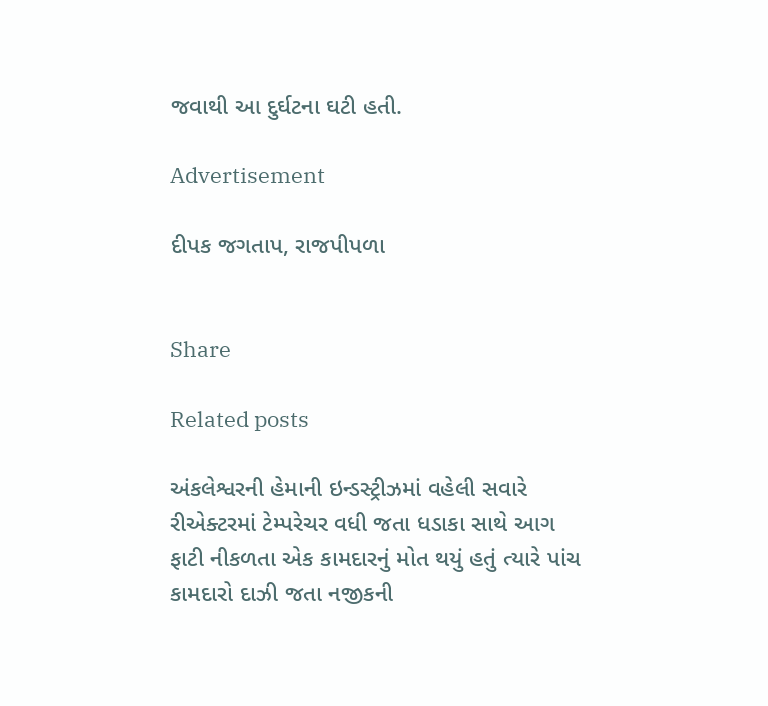જવાથી આ દુર્ઘટના ઘટી હતી.

Advertisement

દીપક જગતાપ, રાજપીપળા


Share

Related posts

અંકલેશ્વરની હેમાની ઇન્ડસ્ટ્રીઝમાં વહેલી સવારે રીએક્ટરમાં ટેમ્પરેચર વધી જતા ધડાકા સાથે આગ ફાટી નીકળતા એક કામદારનું મોત થયું હતું ત્યારે પાંચ કામદારો દાઝી જતા નજીકની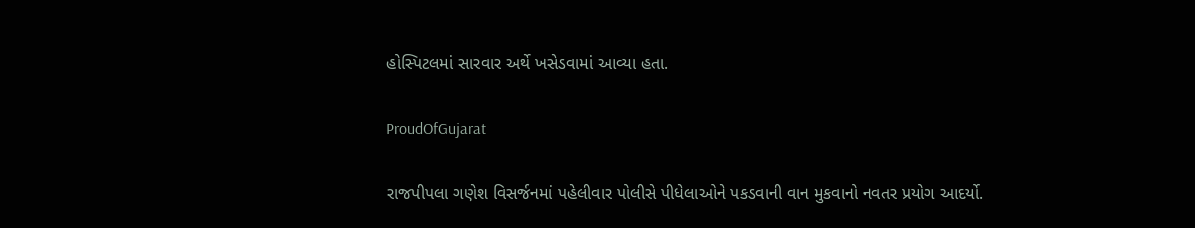હોસ્પિટલમાં સારવાર અર્થે ખસેડવામાં આવ્યા હતા.

ProudOfGujarat

રાજપીપલા ગણેશ વિસર્જનમાં પહેલીવાર પોલીસે પીધેલાઓને પકડવાની વાન મુકવાનો નવતર પ્રયોગ આદર્યો.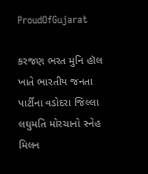ProudOfGujarat

કરજણ ભરત મુનિ હૉલ ખાતે ભારતીય જનતા પાર્ટીના વડોદરા જિલ્લા લઘુમતિ મોરચાનો સ્નેહ મિલન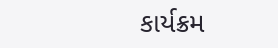કાર્યક્રમ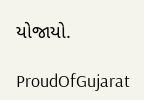યોજાયો.

ProudOfGujarat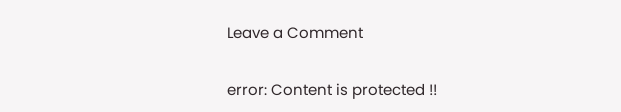Leave a Comment

error: Content is protected !!